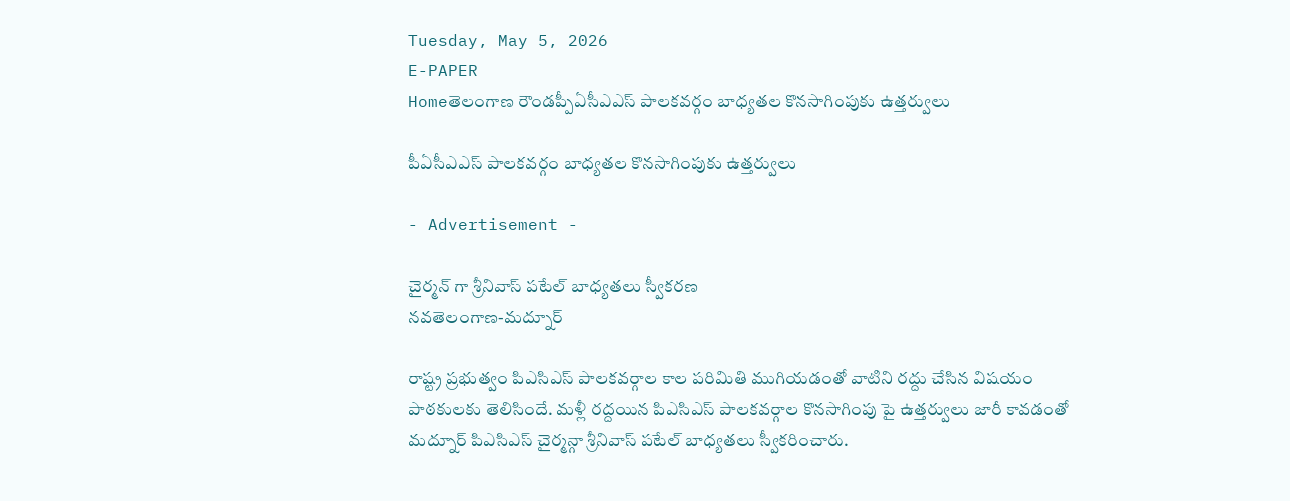Tuesday, May 5, 2026
E-PAPER
Homeతెలంగాణ రౌండప్పీఏసీఎఎస్ పాలకవర్గం బాధ్యతల కొనసాగింపుకు ఉత్తర్వులు

పీఏసీఎఎస్ పాలకవర్గం బాధ్యతల కొనసాగింపుకు ఉత్తర్వులు

- Advertisement -

చైర్మన్ గా శ్రీనివాస్ పటేల్ బాధ్యతలు స్వీకరణ
నవతెలంగాణ-మద్నూర్

రాష్ట్ర ప్రభుత్వం పిఎసిఎస్ పాలకవర్గాల కాల పరిమితి ముగియడంతో వాటిని రద్దు చేసిన విషయం పాఠకులకు తెలిసిందే. మళ్లీ రద్దయిన పిఎసిఎస్ పాలకవర్గాల కొనసాగింపు పై ఉత్తర్వులు జారీ కావడంతో మద్నూర్ పిఎసిఎస్ చైర్మన్గా శ్రీనివాస్ పటేల్ బాధ్యతలు స్వీకరించారు.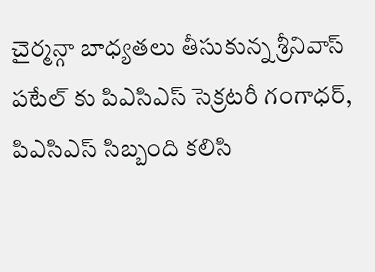చైర్మన్గా బాధ్యతలు తీసుకున్న శ్రీనివాస్ పటేల్ కు పిఎసిఎస్ సెక్రటరీ గంగాధర్, పిఎసిఎస్ సిబ్బంది కలిసి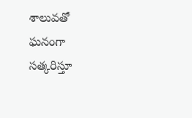శాలువతో ఘనంగా సత్కరిస్తూ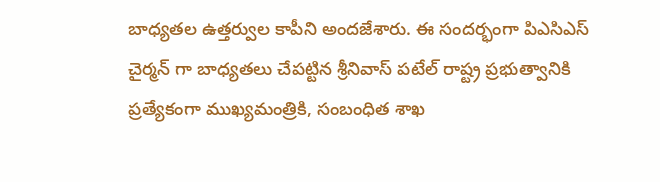బాధ్యతల ఉత్తర్వుల కాపీని అందజేశారు. ఈ సందర్భంగా పిఎసిఎస్ చైర్మన్ గా బాధ్యతలు చేపట్టిన శ్రీనివాస్ పటేల్ రాష్ట్ర ప్రభుత్వానికి ప్రత్యేకంగా ముఖ్యమంత్రికి, సంబంధిత శాఖ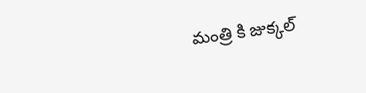మంత్రి కి జుక్కల్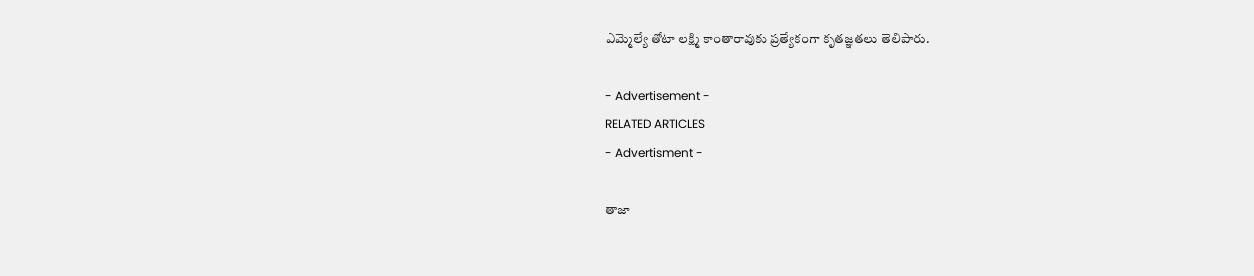ఎమ్మెల్యే తోటా లక్ష్మి కాంతారావుకు ప్రత్యేకంగా కృతజ్ఞతలు తెలిపారు.

- Advertisement -
RELATED ARTICLES
- Advertisment -

తాజా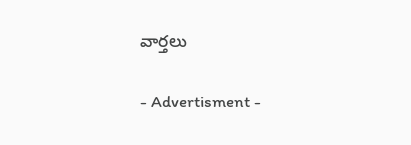వార్తలు

- Advertisment -